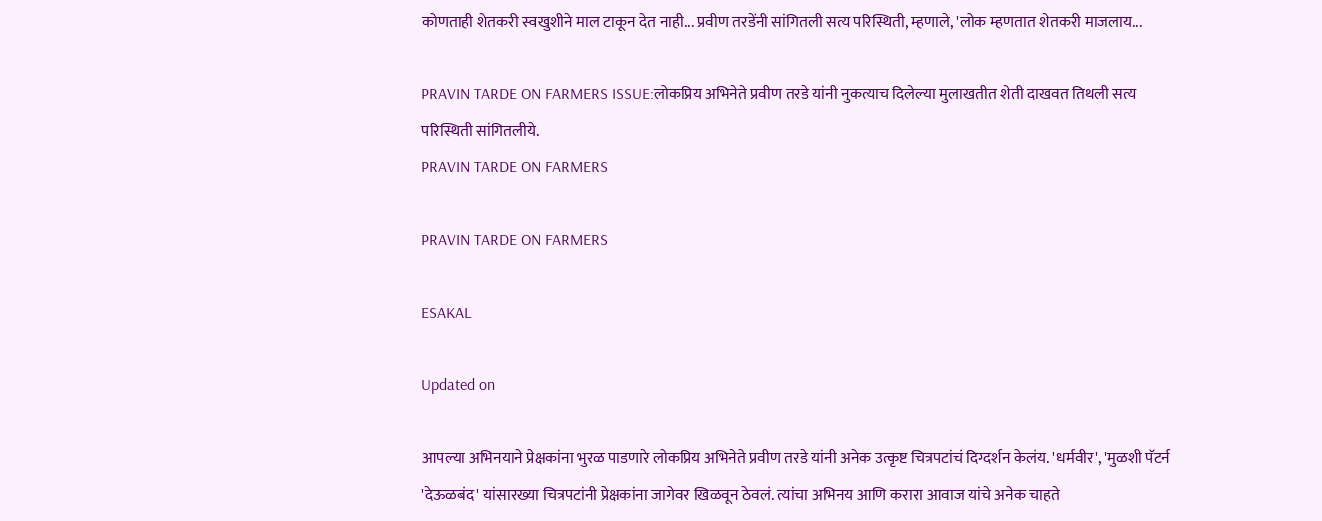कोणताही शेतकरी स्वखुशीने माल टाकून देत नाही... प्रवीण तरडेंनी सांगितली सत्य परिस्थिती, म्हणाले, 'लोक म्हणतात शेतकरी माजलाय...

PRAVIN TARDE ON FARMERS ISSUE:लोकप्रिय अभिनेते प्रवीण तरडे यांनी नुकत्याच दिलेल्या मुलाखतीत शेती दाखवत तिथली सत्य परिस्थिती सांगितलीये.
PRAVIN TARDE ON FARMERS

PRAVIN TARDE ON FARMERS

ESAKAL

Updated on

आपल्या अभिनयाने प्रेक्षकांना भुरळ पाडणारे लोकप्रिय अभिनेते प्रवीण तरडे यांनी अनेक उत्कृष्ट चित्रपटांचं दिग्दर्शन केलंय. 'धर्मवीर', 'मुळशी पॅटर्न 'देऊळबंद' यांसारख्या चित्रपटांनी प्रेक्षकांना जागेवर खिळवून ठेवलं. त्यांचा अभिनय आणि करारा आवाज यांचे अनेक चाहते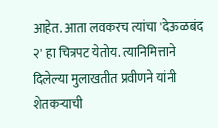आहेत. आता लवकरच त्यांचा 'देऊळबंद २' हा चित्रपट येतोय. त्यानिमित्ताने दिलेल्या मुलाखतीत प्रवीणने यांनी शेतकऱ्याची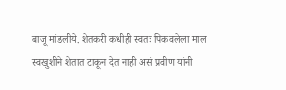बाजू मांडलीये. शेतकरी कधीही स्वतः पिकवलेला माल स्वखुशीने शेतात टाकून देत नाही असं प्रवीण यांनी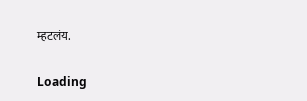म्हटलंय.

Loading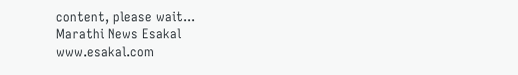content, please wait...
Marathi News Esakal
www.esakal.com